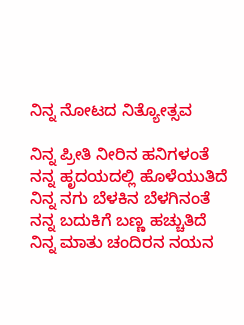ನಿನ್ನ ನೋಟದ ನಿತ್ಯೋತ್ಸವ

ನಿನ್ನ ಪ್ರೀತಿ ನೀರಿನ ಹನಿಗಳಂತೆ ನನ್ನ ಹೃದಯದಲ್ಲಿ ಹೊಳೆಯುತಿದೆ ನಿನ್ನ ನಗು ಬೆಳಕಿನ ಬೆಳಗಿನಂತೆ ನನ್ನ ಬದುಕಿಗೆ ಬಣ್ಣ ಹಚ್ಚುತಿದೆ ನಿನ್ನ ಮಾತು ಚಂದಿರನ ನಯನ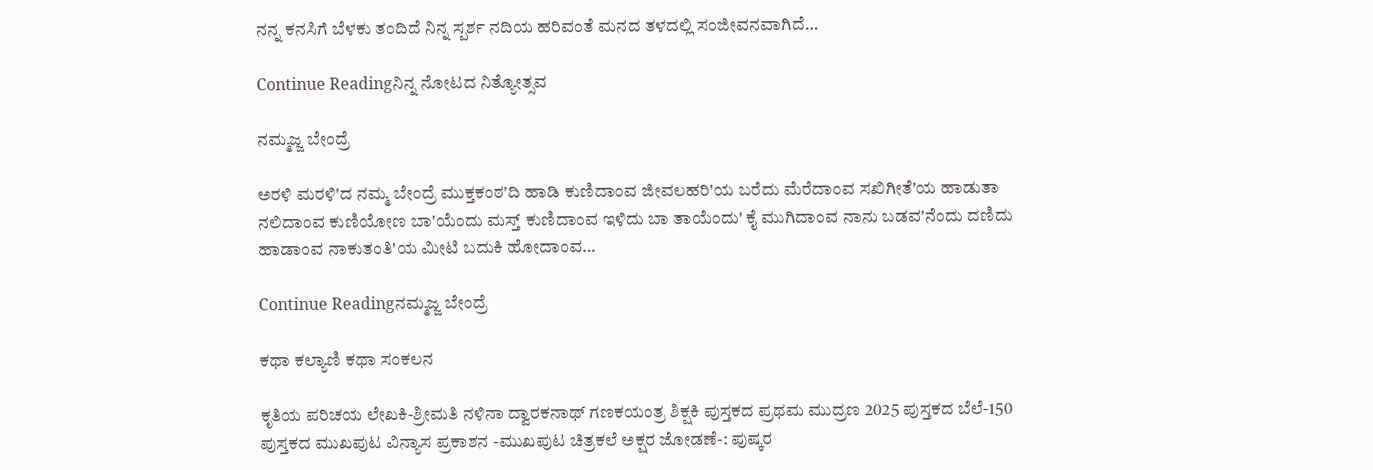ನನ್ನ ಕನಸಿಗೆ ಬೆಳಕು ತಂದಿದೆ ನಿನ್ನ ಸ್ಪರ್ಶ ನದಿಯ ಹರಿವಂತೆ ಮನದ ತಳದಲ್ಲಿ ಸಂಜೀವನವಾಗಿದೆ…

Continue Readingನಿನ್ನ ನೋಟದ ನಿತ್ಯೋತ್ಸವ

ನಮ್ಮಜ್ಜ ಬೇಂದ್ರೆ

ಅರಳಿ ಮರಳಿ'ದ ನಮ್ಮ ಬೇಂದ್ರೆ ಮುಕ್ತಕಂಠ'ದಿ ಹಾಡಿ ಕುಣಿದಾಂವ ಜೀವಲಹರಿ'ಯ ಬರೆದು ಮೆರೆದಾಂವ ಸಖಿಗೀತೆ'ಯ ಹಾಡುತಾ ನಲಿದಾಂವ ಕುಣಿಯೋಣ ಬಾ'ಯೆಂದು ಮಸ್ತ್ ಕುಣಿದಾಂವ ಇಳಿದು ಬಾ ತಾಯೆಂದು' ಕೈ ಮುಗಿದಾಂವ ನಾನು ಬಡವ'ನೆಂದು ದಣಿದು ಹಾಡಾಂವ ನಾಕುತಂತಿ'ಯ ಮೀಟಿ ಬದುಕಿ ಹೋದಾಂವ…

Continue Readingನಮ್ಮಜ್ಜ ಬೇಂದ್ರೆ

ಕಥಾ ಕಲ್ಯಾಣಿ ಕಥಾ ಸಂಕಲನ

ಕೃತಿಯ ಪರಿಚಯ ಲೇಖಕಿ-ಶ್ರೀಮತಿ ನಳಿನಾ ದ್ವಾರಕನಾಥ್ ಗಣಕಯಂತ್ರ ಶಿಕ್ಷಕಿ ಪುಸ್ತಕದ ಪ್ರಥಮ ಮುದ್ರಣ 2025 ಪುಸ್ತಕದ ಬೆಲೆ-150 ಪುಸ್ತಕದ ಮುಖಪುಟ ವಿನ್ಯಾಸ ಪ್ರಕಾಶನ -ಮುಖಪುಟ ಚಿತ್ರಕಲೆ ಅಕ್ಷರ ಜೋಡಣೆ-: ಪುಷ್ಕರ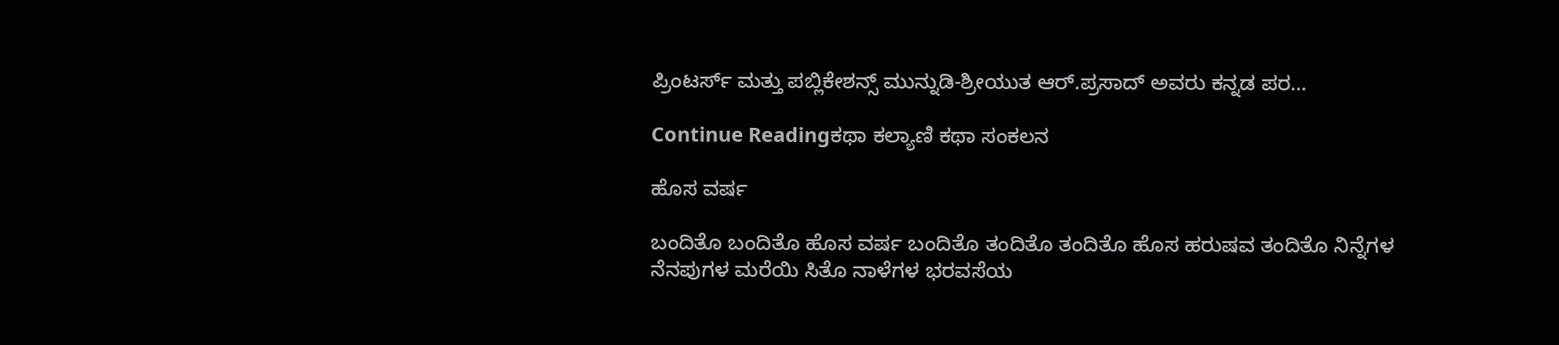ಪ್ರಿಂಟರ್ಸ್ ಮತ್ತು ಪಬ್ಲಿಕೇಶನ್ಸ್ ಮುನ್ನುಡಿ-ಶ್ರೀಯುತ ಆರ್.ಪ್ರಸಾದ್ ಅವರು ಕನ್ನಡ ಪರ…

Continue Readingಕಥಾ ಕಲ್ಯಾಣಿ ಕಥಾ ಸಂಕಲನ

ಹೊಸ ವರ್ಷ

ಬಂದಿತೊ ಬಂದಿತೊ ಹೊಸ ವರ್ಷ ಬಂದಿತೊ ತಂದಿತೊ ತಂದಿತೊ ಹೊಸ ಹರುಷವ ತಂದಿತೊ ನಿನ್ನೆಗಳ ನೆನಪುಗಳ ಮರೆಯಿ ಸಿತೊ ನಾಳೆಗಳ ಭರವಸೆಯ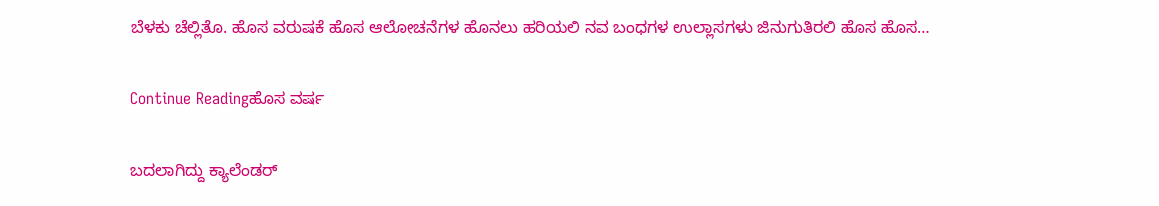ಬೆಳಕು ಚೆಲ್ಲಿತೊ. ಹೊಸ ವರುಷಕೆ ಹೊಸ ಆಲೋಚನೆಗಳ ಹೊನಲು ಹರಿಯಲಿ ನವ ಬಂಧಗಳ ಉಲ್ಲಾಸಗಳು ಜಿನುಗುತಿರಲಿ ಹೊಸ ಹೊಸ…

Continue Readingಹೊಸ ವರ್ಷ

ಬದಲಾಗಿದ್ದು ಕ್ಯಾಲೆಂಡರ್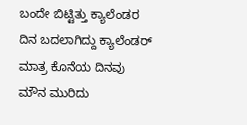ಬಂದೇ ಬಿಟ್ಟಿತ್ತು ಕ್ಯಾಲೆಂಡರ ದಿನ ಬದಲಾಗಿದ್ದು ಕ್ಯಾಲೆಂಡರ್ ಮಾತ್ರ ಕೊನೆಯ ದಿನವು ಮೌನ ಮುರಿದು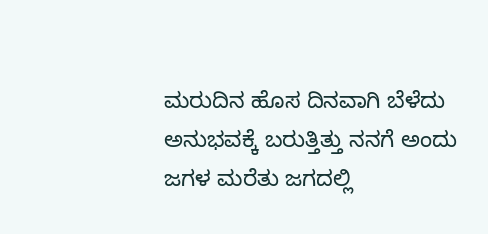ಮರುದಿನ ಹೊಸ ದಿನವಾಗಿ ಬೆಳೆದು ಅನುಭವಕ್ಕೆ ಬರುತ್ತಿತ್ತು ನನಗೆ ಅಂದು ಜಗಳ ಮರೆತು ಜಗದಲ್ಲಿ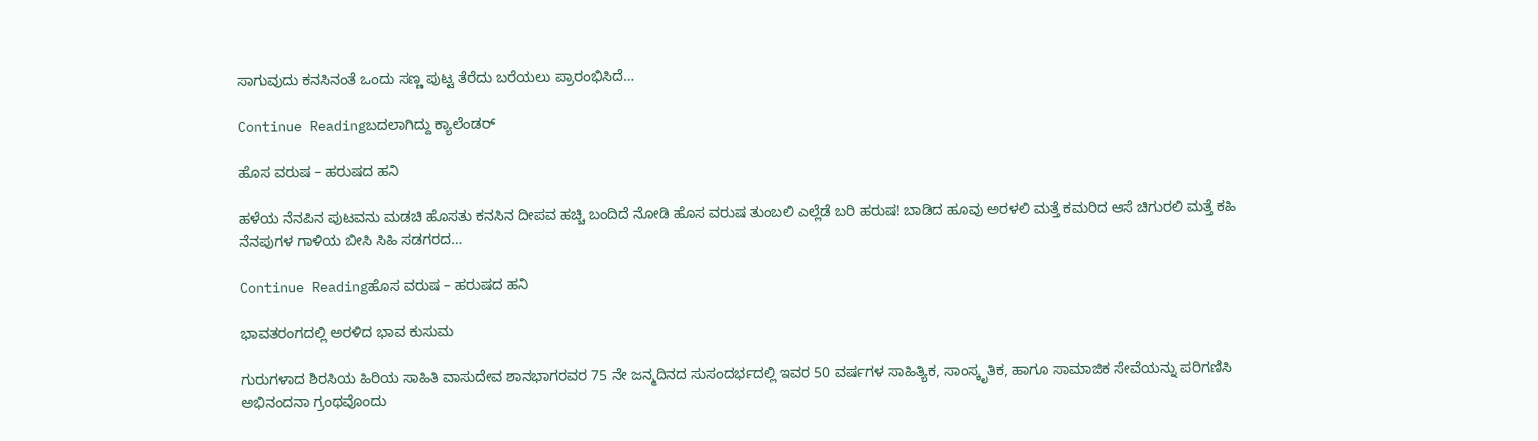ಸಾಗುವುದು ಕನಸಿನಂತೆ ಒಂದು ಸಣ್ಣ ಪುಟ್ಟ ತೆರೆದು ಬರೆಯಲು ಪ್ರಾರಂಭಿಸಿದೆ…

Continue Readingಬದಲಾಗಿದ್ದು ಕ್ಯಾಲೆಂಡರ್

ಹೊಸ ವರುಷ – ಹರುಷದ ಹನಿ

ಹಳೆಯ ನೆನಪಿನ ಪುಟವನು ಮಡಚಿ ಹೊಸತು ಕನಸಿನ ದೀಪವ ಹಚ್ಚಿ ಬಂದಿದೆ ನೋಡಿ ಹೊಸ ವರುಷ ತುಂಬಲಿ ಎಲ್ಲೆಡೆ ಬರಿ ಹರುಷ! ಬಾಡಿದ ಹೂವು ಅರಳಲಿ ಮತ್ತೆ ಕಮರಿದ ಆಸೆ ಚಿಗುರಲಿ ಮತ್ತೆ ಕಹಿ ನೆನಪುಗಳ ಗಾಳಿಯ ಬೀಸಿ ಸಿಹಿ ಸಡಗರದ…

Continue Readingಹೊಸ ವರುಷ – ಹರುಷದ ಹನಿ

ಭಾವತರಂಗದಲ್ಲಿ ಅರಳಿದ ಭಾವ ಕುಸುಮ

ಗುರುಗಳಾದ ಶಿರಸಿಯ ಹಿರಿಯ ಸಾಹಿತಿ ವಾಸುದೇವ ಶಾನಭಾಗರವರ 75 ನೇ ಜನ್ಮದಿನದ ಸುಸಂದರ್ಭದಲ್ಲಿ ಇವರ 50 ವರ್ಷಗಳ ಸಾಹಿತ್ಯಿಕ, ಸಾಂಸ್ಕೃತಿಕ, ಹಾಗೂ ಸಾಮಾಜಿಕ ಸೇವೆಯನ್ನು ಪರಿಗಣಿಸಿ ಅಭಿನಂದನಾ ಗ್ರಂಥವೊಂದು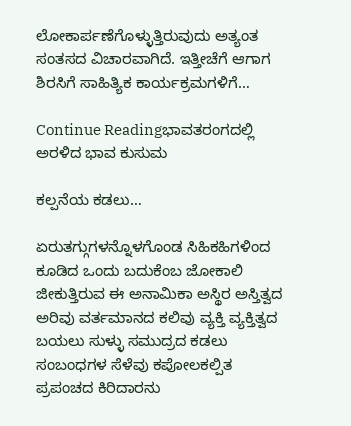ಲೋಕಾರ್ಪಣೆಗೊಳ್ಳುತ್ತಿರುವುದು ಅತ್ಯಂತ ಸಂತಸದ ವಿಚಾರವಾಗಿದೆ. ಇತ್ತೀಚೆಗೆ ಆಗಾಗ ಶಿರಸಿಗೆ ಸಾಹಿತ್ಯಿಕ ಕಾರ್ಯಕ್ರಮಗಳಿಗೆ…

Continue Readingಭಾವತರಂಗದಲ್ಲಿ ಅರಳಿದ ಭಾವ ಕುಸುಮ

ಕಲ್ಪನೆಯ ಕಡಲು…

ಏರುತಗ್ಗುಗಳನ್ನೊಳಗೊಂಡ ಸಿಹಿಕಹಿಗಳಿಂದ ಕೂಡಿದ ಒಂದು ಬದುಕೆಂಬ ಜೋಕಾಲಿ ಜೀಕುತ್ತಿರುವ ಈ ಅನಾಮಿಕಾ ಅಸ್ಥಿರ ಅಸ್ತಿತ್ವದ ಅರಿವು ವರ್ತಮಾನದ ಕಲಿವು ವ್ಯಕ್ತಿ ವ್ಯಕ್ತಿತ್ವದ ಬಯಲು ಸುಳ್ಳು ಸಮುದ್ರದ ಕಡಲು ಸಂಬಂಧಗಳ ಸೆಳೆವು ಕಪೋಲಕಲ್ಪಿತ ಪ್ರಪಂಚದ ಕಿರಿದಾರನು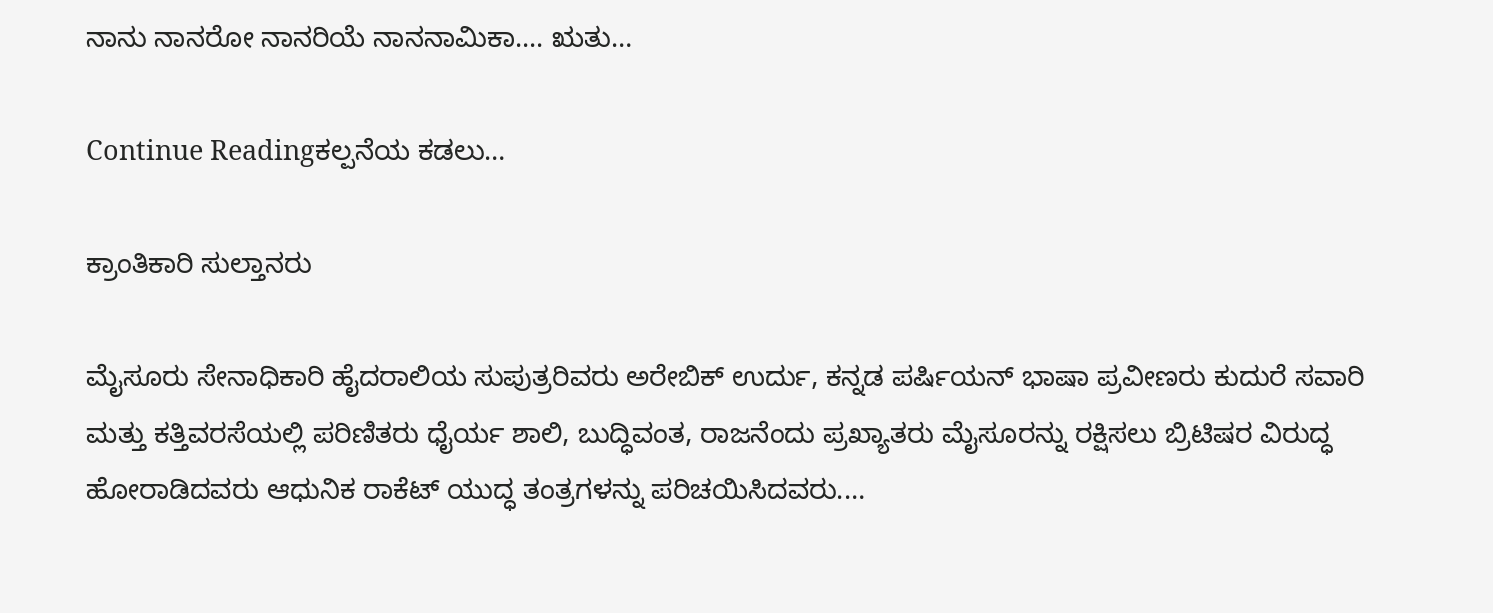ನಾನು ನಾನರೋ ನಾನರಿಯೆ ನಾನನಾಮಿಕಾ.... ಋತು…

Continue Readingಕಲ್ಪನೆಯ ಕಡಲು…

ಕ್ರಾಂತಿಕಾರಿ ಸುಲ್ತಾನರು

ಮೈಸೂರು ಸೇನಾಧಿಕಾರಿ ಹೈದರಾಲಿಯ ಸುಪುತ್ರರಿವರು ಅರೇಬಿಕ್ ಉರ್ದು, ಕನ್ನಡ ಪರ್ಷಿಯನ್ ಭಾಷಾ ಪ್ರವೀಣರು ಕುದುರೆ ಸವಾರಿ ಮತ್ತು ಕತ್ತಿವರಸೆಯಲ್ಲಿ ಪರಿಣಿತರು ಧೈರ್ಯ ಶಾಲಿ, ಬುದ್ಧಿವಂತ, ರಾಜನೆಂದು ಪ್ರಖ್ಯಾತರು ಮೈಸೂರನ್ನು ರಕ್ಷಿಸಲು ಬ್ರಿಟಿಷರ ವಿರುದ್ಧ ಹೋರಾಡಿದವರು ಆಧುನಿಕ ರಾಕೆಟ್ ಯುದ್ಧ ತಂತ್ರಗಳನ್ನು ಪರಿಚಯಿಸಿದವರು.…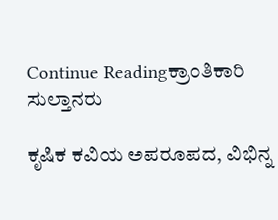Continue Readingಕ್ರಾಂತಿಕಾರಿ ಸುಲ್ತಾನರು

ಕೃಷಿಕ ಕವಿಯ ಅಪರೂಪದ, ವಿಭಿನ್ನ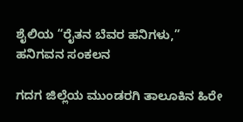ಶೈಲಿಯ “ರೈತನ ಬೆವರ ಹನಿಗಳು,” ಹನಿಗವನ ಸಂಕಲನ

ಗದಗ ಜಿಲ್ಲೆಯ ಮುಂಡರಗಿ ತಾಲೂಕಿನ ಹಿರೇ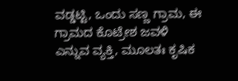ವಡ್ಡಟ್ಟಿ, ಒಂದು ಸಣ್ಣ ಗ್ರಾಮ, ಈ ಗ್ರಾಮದ ಕೊಟ್ರೇಶ ಜವಳಿ ಎನ್ನುವ ವ್ಯಕ್ತಿ, ಮೂಲತಃ ಕೃಷಿಕ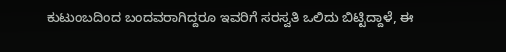ಕುಟುಂಬದಿಂದ ಬಂದವರಾಗಿದ್ದರೂ ಇವರಿಗೆ ಸರಸ್ವತಿ ಒಲಿದು ಬಿಟ್ಟಿದ್ದಾಳೆ, ಈ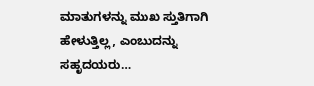ಮಾತುಗಳನ್ನು ಮುಖ ಸ್ತುತಿಗಾಗಿ ಹೇಳುತ್ತಿಲ್ಲ, ಎಂಬುದನ್ನು ಸಹೃದಯರು…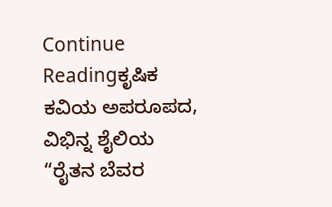Continue Readingಕೃಷಿಕ ಕವಿಯ ಅಪರೂಪದ, ವಿಭಿನ್ನ ಶೈಲಿಯ “ರೈತನ ಬೆವರ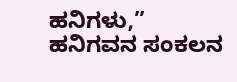ಹನಿಗಳು,” ಹನಿಗವನ ಸಂಕಲನ